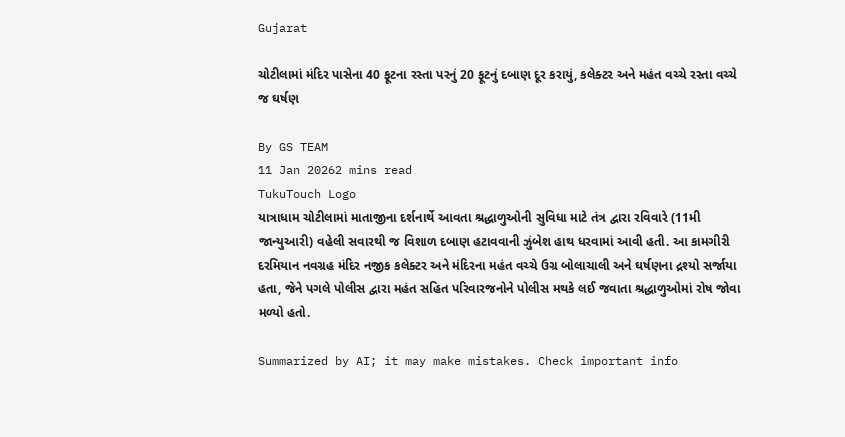Gujarat

ચોટીલામાં મંદિર પાસેના 40 ફૂટના રસ્તા પરનું 20 ફૂટનું દબાણ દૂર કરાયું, કલેક્ટર અને મહંત વચ્ચે રસ્તા વચ્ચે જ ઘર્ષણ

By GS TEAM
11 Jan 20262 mins read
TukuTouch Logo
યાત્રાધામ ચોટીલામાં માતાજીના દર્શનાર્થે આવતા શ્રદ્ધાળુઓની સુવિધા માટે તંત્ર દ્વારા રવિવારે (11મી જાન્યુઆરી) વહેલી સવારથી જ વિશાળ દબાણ હટાવવાની ઝુંબેશ હાથ ધરવામાં આવી હતી. આ કામગીરી દરમિયાન નવગ્રહ મંદિર નજીક કલેક્ટર અને મંદિરના મહંત વચ્ચે ઉગ્ર બોલાચાલી અને ઘર્ષણના દ્રશ્યો સર્જાયા હતા, જેને પગલે પોલીસ દ્વારા મહંત સહિત પરિવારજનોને પોલીસ મથકે લઈ જવાતા શ્રદ્ધાળુઓમાં રોષ જોવા મળ્યો હતો.

Summarized by AI; it may make mistakes. Check important info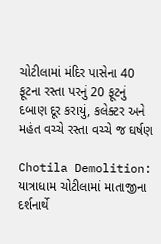ચોટીલામાં મંદિર પાસેના 40 ફૂટના રસ્તા પરનું 20 ફૂટનું દબાણ દૂર કરાયું, કલેક્ટર અને મહંત વચ્ચે રસ્તા વચ્ચે જ ઘર્ષણ

Chotila Demolition: યાત્રાધામ ચોટીલામાં માતાજીના દર્શનાર્થે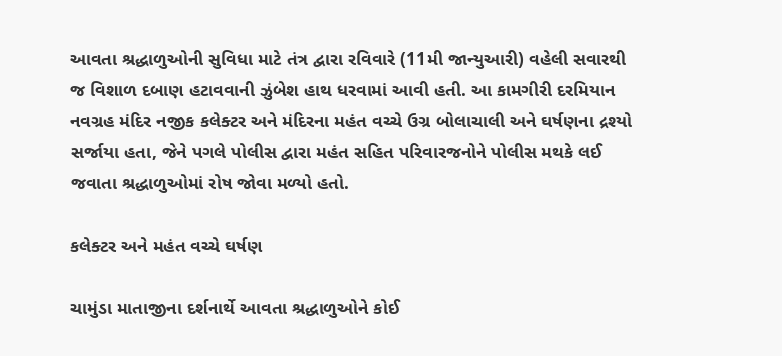આવતા શ્રદ્ધાળુઓની સુવિધા માટે તંત્ર દ્વારા રવિવારે (11મી જાન્યુઆરી) વહેલી સવારથી જ વિશાળ દબાણ હટાવવાની ઝુંબેશ હાથ ધરવામાં આવી હતી. આ કામગીરી દરમિયાન નવગ્રહ મંદિર નજીક કલેક્ટર અને મંદિરના મહંત વચ્ચે ઉગ્ર બોલાચાલી અને ઘર્ષણના દ્રશ્યો સર્જાયા હતા, જેને પગલે પોલીસ દ્વારા મહંત સહિત પરિવારજનોને પોલીસ મથકે લઈ જવાતા શ્રદ્ધાળુઓમાં રોષ જોવા મળ્યો હતો.

કલેક્ટર અને મહંત વચ્ચે ઘર્ષણ

ચામુંડા માતાજીના દર્શનાર્થે આવતા શ્રદ્ધાળુઓને કોઈ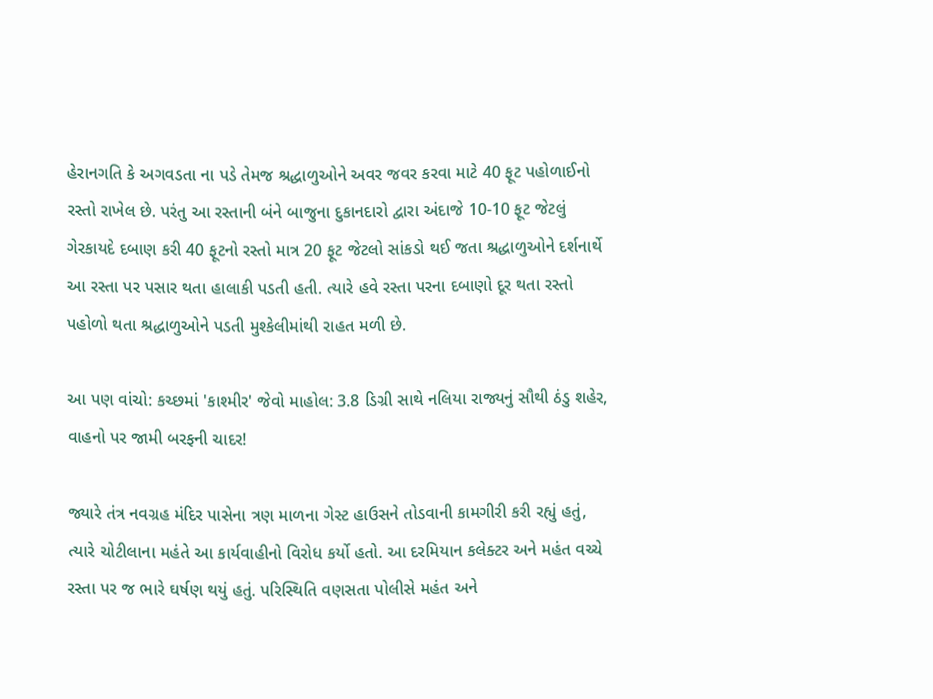હેરાનગતિ કે અગવડતા ના પડે તેમજ શ્રદ્ધાળુઓને અવર જવર કરવા માટે 40 ફૂટ પહોળાઈનો રસ્તો રાખેલ છે. પરંતુ આ રસ્તાની બંને બાજુના દુકાનદારો દ્વારા અંદાજે 10-10 ફૂટ જેટલું ગેરકાયદે દબાણ કરી 40 ફૂટનો રસ્તો માત્ર 20 ફૂટ જેટલો સાંકડો થઈ જતા શ્રદ્ધાળુઓને દર્શનાર્થે આ રસ્તા પર પસાર થતા હાલાકી પડતી હતી. ત્યારે હવે રસ્તા પરના દબાણો દૂર થતા રસ્તો પહોળો થતા શ્રદ્ધાળુઓને પડતી મુશ્કેલીમાંથી રાહત મળી છે.

આ પણ વાંચો: કચ્છમાં 'કાશ્મીર' જેવો માહોલ: 3.8 ડિગ્રી સાથે નલિયા રાજ્યનું સૌથી ઠંડુ શહેર, વાહનો પર જામી બરફની ચાદર!

જ્યારે તંત્ર નવગ્રહ મંદિર પાસેના ત્રણ માળના ગેસ્ટ હાઉસને તોડવાની કામગીરી કરી રહ્યું હતું, ત્યારે ચોટીલાના મહંતે આ કાર્યવાહીનો વિરોધ કર્યો હતો. આ દરમિયાન કલેક્ટર અને મહંત વચ્ચે રસ્તા પર જ ભારે ઘર્ષણ થયું હતું. પરિસ્થિતિ વણસતા પોલીસે મહંત અને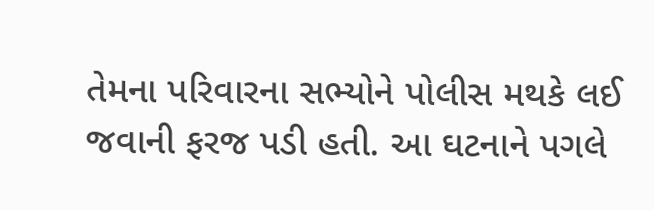તેમના પરિવારના સભ્યોને પોલીસ મથકે લઈ જવાની ફરજ પડી હતી. આ ઘટનાને પગલે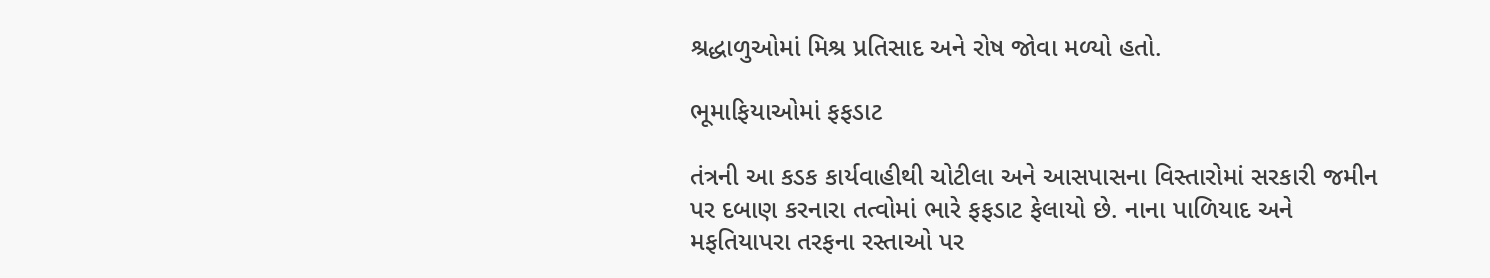શ્રદ્ધાળુઓમાં મિશ્ર પ્રતિસાદ અને રોષ જોવા મળ્યો હતો.

ભૂમાફિયાઓમાં ફફડાટ

તંત્રની આ કડક કાર્યવાહીથી ચોટીલા અને આસપાસના વિસ્તારોમાં સરકારી જમીન પર દબાણ કરનારા તત્વોમાં ભારે ફફડાટ ફેલાયો છે. નાના પાળિયાદ અને મફતિયાપરા તરફના રસ્તાઓ પર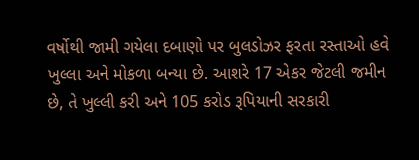વર્ષોથી જામી ગયેલા દબાણો પર બુલડોઝર ફરતા રસ્તાઓ હવે ખુલ્લા અને મોકળા બન્યા છે. આશરે 17 એકર જેટલી જમીન છે, તે ખુલ્લી કરી અને 105 કરોડ રૂપિયાની સરકારી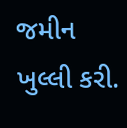જમીન ખુલ્લી કરી.